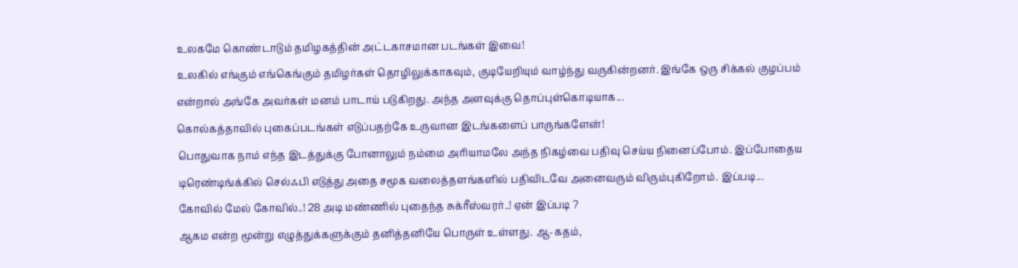உலகமே கொண்டாடும் தமிழகத்தின் அட்டகாசமான படங்கள் இவை!
உலகில் எங்கும் எங்கெங்கும் தமிழர்கள் தொழிலுக்காகவும், குடியேறியும் வாழ்ந்து வருகின்றனர். இங்கே ஒரு சிக்கல் குழப்பம் என்றால் அங்கே அவர்கள் மனம் பாடாய் படுகிறது. அந்த அளவுக்கு தொப்புள்கொடியாக...
கொல்கத்தாவில் புகைப்படங்கள் எடுப்பதற்கே உருவான இடங்களைப் பாருங்களேன்!
பொதுவாக நாம் எந்த இடத்துக்கு போனாலும் நம்மை அரியாமலே அந்த நிகழ்வை பதிவு செய்ய நினைப்போம். இப்போதைய டிரெண்டிங்க்கில் செல்ஃபி எடுத்து அதை சமூக வலைத்தளங்களில் பதிவிடவே அனைவரும் விரும்புகிறோம். இப்படி...
கோவில் மேல் கோவில்..! 28 அடி மண்ணில் புதைந்த சுக்ரீஸ்வரர்..! ஏன் இப்படி ?
ஆகம என்ற மூன்று எழுத்துக்களுக்கும் தனித்தனியே பொருள் உள்ளது. ஆ-கதம்,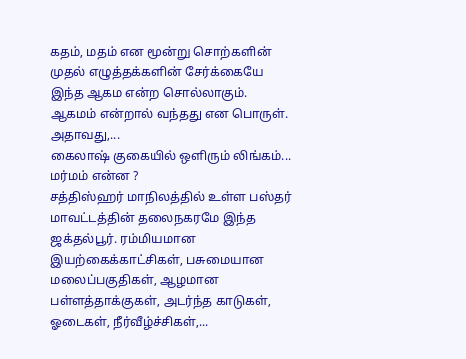கதம், மதம் என மூன்று சொற்களின் முதல் எழுத்தக்களின் சேர்க்கையே இந்த ஆகம என்ற சொல்லாகும். ஆகமம் என்றால் வந்தது என பொருள். அதாவது,...
கைலாஷ் குகையில் ஒளிரும் லிங்கம்... மர்மம் என்ன ?
சத்திஸ்ஹர் மாநிலத்தில் உள்ள பஸ்தர் மாவட்டத்தின் தலைநகரமே இந்த ஜக்தல்பூர். ரம்மியமான இயற்கைக்காட்சிகள், பசுமையான மலைப்பகுதிகள், ஆழமான பள்ளத்தாக்குகள், அடர்ந்த காடுகள், ஓடைகள், நீர்வீழ்ச்சிகள்,...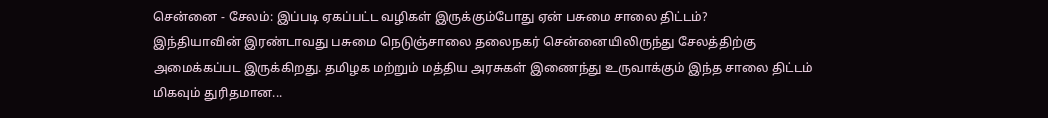சென்னை - சேலம்: இப்படி ஏகப்பட்ட வழிகள் இருக்கும்போது ஏன் பசுமை சாலை திட்டம்?
இந்தியாவின் இரண்டாவது பசுமை நெடுஞ்சாலை தலைநகர் சென்னையிலிருந்து சேலத்திற்கு அமைக்கப்பட இருக்கிறது. தமிழக மற்றும் மத்திய அரசுகள் இணைந்து உருவாக்கும் இந்த சாலை திட்டம் மிகவும் துரிதமான...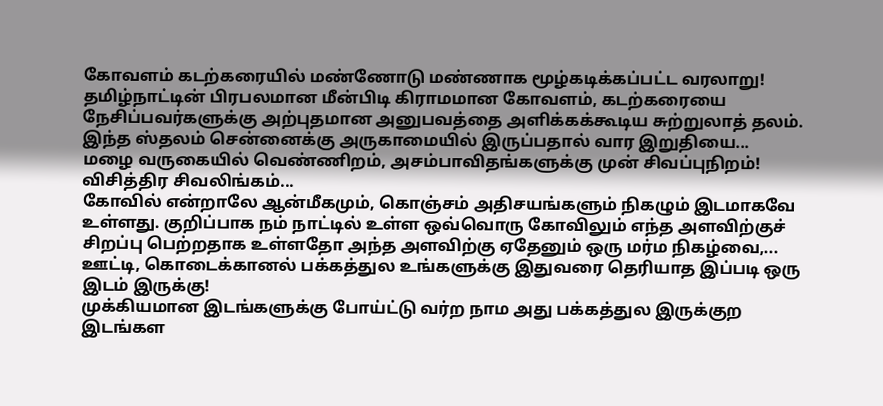கோவளம் கடற்கரையில் மண்ணோடு மண்ணாக மூழ்கடிக்கப்பட்ட வரலாறு!
தமிழ்நாட்டின் பிரபலமான மீன்பிடி கிராமமான கோவளம், கடற்கரையை நேசிப்பவர்களுக்கு அற்புதமான அனுபவத்தை அளிக்கக்கூடிய சுற்றுலாத் தலம். இந்த ஸ்தலம் சென்னைக்கு அருகாமையில் இருப்பதால் வார இறுதியை...
மழை வருகையில் வெண்ணிறம், அசம்பாவிதங்களுக்கு முன் சிவப்புநிறம்! விசித்திர சிவலிங்கம்...
கோவில் என்றாலே ஆன்மீகமும், கொஞ்சம் அதிசயங்களும் நிகழும் இடமாகவே உள்ளது. குறிப்பாக நம் நாட்டில் உள்ள ஒவ்வொரு கோவிலும் எந்த அளவிற்குச் சிறப்பு பெற்றதாக உள்ளதோ அந்த அளவிற்கு ஏதேனும் ஒரு மர்ம நிகழ்வை,...
ஊட்டி, கொடைக்கானல் பக்கத்துல உங்களுக்கு இதுவரை தெரியாத இப்படி ஒரு இடம் இருக்கு!
முக்கியமான இடங்களுக்கு போய்ட்டு வர்ற நாம அது பக்கத்துல இருக்குற இடங்கள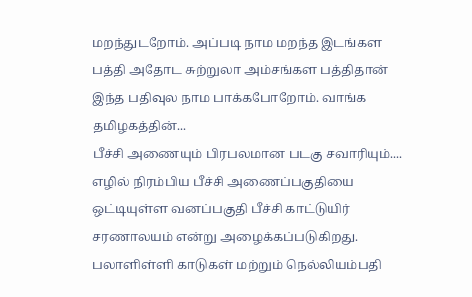மறந்துடறோம். அப்படி நாம மறந்த இடங்கள பத்தி அதோட சுற்றுலா அம்சங்கள பத்திதான் இந்த பதிவுல நாம பாக்கபோறோம். வாங்க தமிழகத்தின்...
பீச்சி அணையும் பிரபலமான படகு சவாரியும்....
எழில் நிரம்பிய பீச்சி அணைப்பகுதியை ஒட்டியுள்ள வனப்பகுதி பீச்சி காட்டுயிர் சரணாலயம் என்று அழைக்கப்படுகிறது. பலாளிள்ளி காடுகள் மற்றும் நெல்லியம்பதி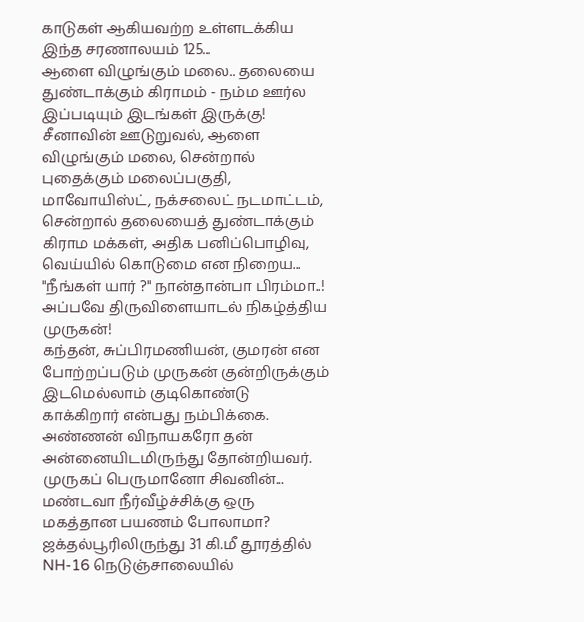காடுகள் ஆகியவற்ற உள்ளடக்கிய இந்த சரணாலயம் 125...
ஆளை விழுங்கும் மலை.. தலையை துண்டாக்கும் கிராமம் - நம்ம ஊர்ல இப்படியும் இடங்கள் இருக்கு!
சீனாவின் ஊடுறுவல், ஆளை விழுங்கும் மலை, சென்றால் புதைக்கும் மலைப்பகுதி, மாவோயிஸ்ட், நக்சலைட் நடமாட்டம், சென்றால் தலையைத் துண்டாக்கும் கிராம மக்கள், அதிக பனிப்பொழிவு, வெய்யில் கொடுமை என நிறைய...
"நீங்கள் யார் ?" நான்தான்பா பிரம்மா..! அப்பவே திருவிளையாடல் நிகழ்த்திய முருகன்!
கந்தன், சுப்பிரமணியன், குமரன் என போற்றப்படும் முருகன் குன்றிருக்கும் இடமெல்லாம் குடிகொண்டு காக்கிறார் என்பது நம்பிக்கை. அண்ணன் விநாயகரோ தன் அன்னையிடமிருந்து தோன்றியவர். முருகப் பெருமானோ சிவனின்...
மண்டவா நீர்வீழ்ச்சிக்கு ஒரு மகத்தான பயணம் போலாமா?
ஜக்தல்பூரிலிருந்து 31 கி.மீ தூரத்தில் NH-16 நெடுஞ்சாலையில்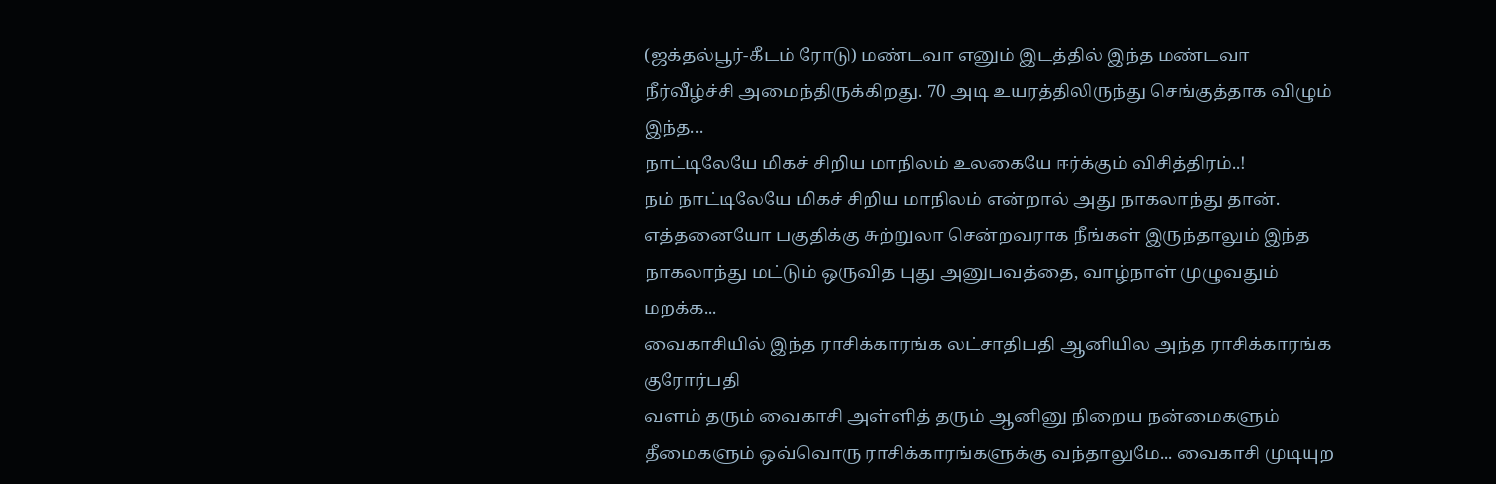(ஜக்தல்பூர்-கீடம் ரோடு) மண்டவா எனும் இடத்தில் இந்த மண்டவா நீர்வீழ்ச்சி அமைந்திருக்கிறது. 70 அடி உயரத்திலிருந்து செங்குத்தாக விழும் இந்த...
நாட்டிலேயே மிகச் சிறிய மாநிலம் உலகையே ஈர்க்கும் விசித்திரம்..!
நம் நாட்டிலேயே மிகச் சிறிய மாநிலம் என்றால் அது நாகலாந்து தான். எத்தனையோ பகுதிக்கு சுற்றுலா சென்றவராக நீங்கள் இருந்தாலும் இந்த நாகலாந்து மட்டும் ஒருவித புது அனுபவத்தை, வாழ்நாள் முழுவதும் மறக்க...
வைகாசியில் இந்த ராசிக்காரங்க லட்சாதிபதி ஆனியில அந்த ராசிக்காரங்க குரோர்பதி
வளம் தரும் வைகாசி அள்ளித் தரும் ஆனினு நிறைய நன்மைகளும் தீமைகளும் ஒவ்வொரு ராசிக்காரங்களுக்கு வந்தாலுமே... வைகாசி முடியுற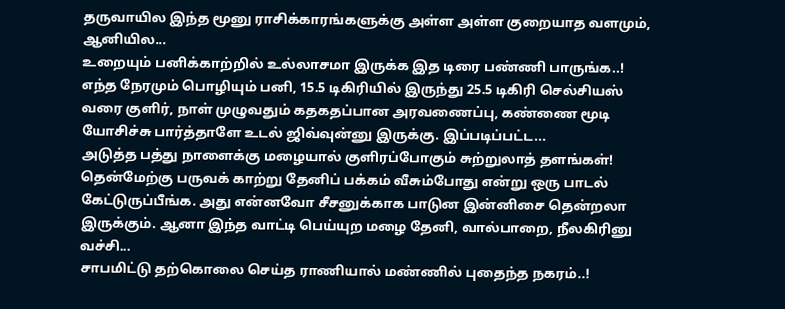தருவாயில இந்த மூனு ராசிக்காரங்களுக்கு அள்ள அள்ள குறையாத வளமும், ஆனியில...
உறையும் பனிக்காற்றில் உல்லாசமா இருக்க இத டிரை பண்ணி பாருங்க..!
எந்த நேரமும் பொழியும் பனி, 15.5 டிகிரியில் இருந்து 25.5 டிகிரி செல்சியஸ் வரை குளிர், நாள் முழுவதும் கதகதப்பான அரவணைப்பு, கண்ணை மூடி யோசிச்சு பார்த்தாளே உடல் ஜிவ்வுன்னு இருக்கு. இப்படிப்பட்ட...
அடுத்த பத்து நாளைக்கு மழையால் குளிரப்போகும் சுற்றுலாத் தளங்கள்!
தென்மேற்கு பருவக் காற்று தேனிப் பக்கம் வீசும்போது என்று ஒரு பாடல் கேட்டுருப்பீங்க. அது என்னவோ சீசனுக்காக பாடுன இன்னிசை தென்றலா இருக்கும். ஆனா இந்த வாட்டி பெய்யுற மழை தேனி, வால்பாறை, நீலகிரினு வச்சி...
சாபமிட்டு தற்கொலை செய்த ராணியால் மண்ணில் புதைந்த நகரம்..!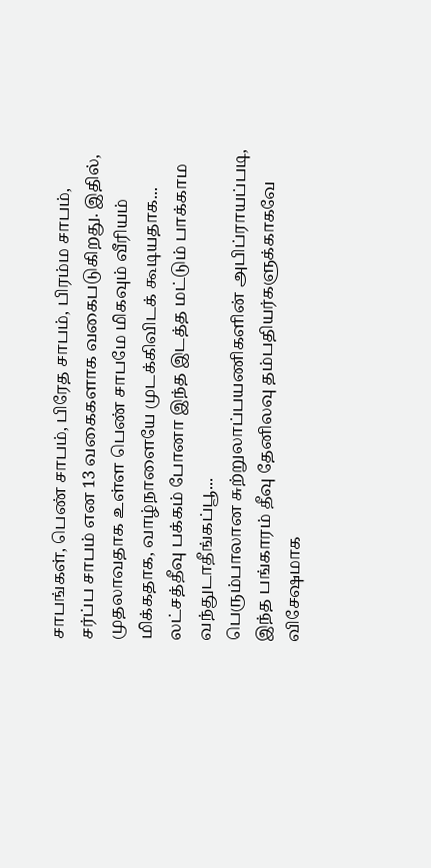சாபங்கள், பெண் சாபம், பிரேத சாபம், பிரம்ம சாபம், சர்ப்ப சாபம் என 13 வகைகளாக வகைபடுகிறது. இதில், முதலாவதாக உள்ள பெண் சாபமே மிகவும் வீரியம் மிக்கதாக, வாழ்நாளையே முடக்கிவிடக் கூடியதாக...
லட்சத்தீவு பக்கம் போனா இந்த இடத்த மட்டும் பாக்காம வந்துடாதீங்கப்பூ...
பெரும்பாலான சுற்றுலாப்பயணிகளின் அபிப்ராயப்படி, இந்த பங்காரம் தீவு தேனிலவு தம்பதியர்களுக்காகவே விசேஷமாக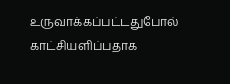உருவாக்கப்பட்டதுபோல் காட்சியளிப்பதாக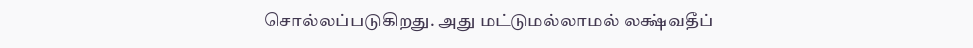சொல்லப்படுகிறது. அது மட்டுமல்லாமல் லக்ஷ்வதீப்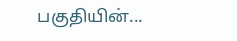பகுதியின்...